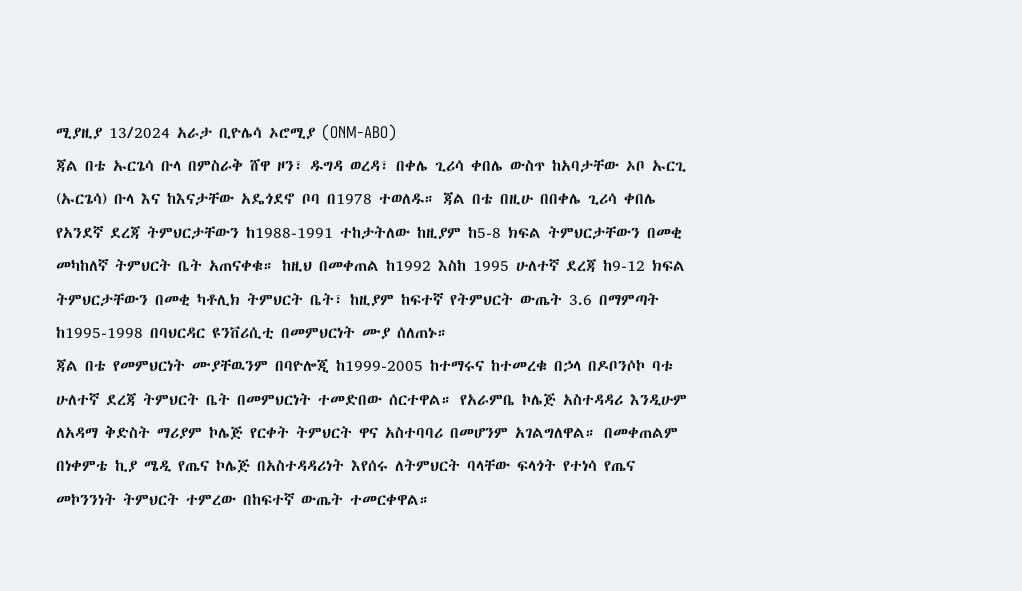ሚያዚያ 13/2024 አራታ ቢዮሌሳ ኦሮሚያ (ONM-ABO)
ጃል በቴ ኡርጌሳ ቡላ በምስራቅ ሸዋ ዞን፣ ዱግዳ ወረዳ፣ በቀሌ ጊሪሳ ቀበሌ ውስጥ ከአባታቸው ኦቦ ኡርጊ (ኡርጌሳ) ቡላ እና ከእናታቸው አዴጎደኖ ቦባ በ1978 ተወለዱ። ጃል በቴ በዚሁ በበቀሌ ጊሪሳ ቀበሌ የአንደኛ ደረጃ ትምህርታቸውን ከ1988-1991 ተከታትለው ከዚያም ከ5-8 ክፍል ትምህርታቸውን በመቂ መካከለኛ ትምህርት ቤት አጠናቀቁ። ከዚህ በመቀጠል ከ1992 እስከ 1995 ሁለተኛ ደረጃ ከ9-12 ክፍል ትምህርታቸውን በመቂ ካቶሊክ ትምህርት ቤት፣ ከዚያም ከፍተኛ የትምህርት ውጤት 3.6 በማምጣት ከ1995-1998 በባህርዳር ዩንቨሪሲቲ በመምህርነት ሙያ ሰለጠኑ።
ጃል በቴ የመምህርነት ሙያቸዉንም በባዮሎጂ ከ1999-2005 ከተማሩና ከተመረቁ በኃላ በዶቦንሶኮ ባቱ ሁለተኛ ደረጃ ትምህርት ቤት በመምህርነት ተመድበው ሰርተዋል። የአራምቤ ኮሌጅ አስተዳዳሪ እንዲሁም ለአዳማ ቅድስት ማሪያም ኮሌጅ የርቀት ትምህርት ዋና አስተባባሪ በመሆንም አገልግለዋል። በመቀጠልም በነቀምቴ ኪያ ሜዲ የጤና ኮሌጅ በአስተዳዳሪነት እየሰሩ ለትምህርት ባላቸው ፍላጎት የተነሳ የጤና መኮንንነት ትምህርት ተምረው በከፍተኛ ውጤት ተመርቀዋል።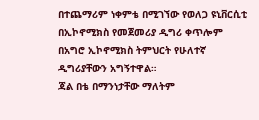በተጨማሪም ነቀምቴ በሚገኘው የወለጋ ዩኒቨርሲቲ በኢኮኖሚክስ የመጀመሪያ ዲግሪ ቀጥሎም በአግሮ ኢኮኖሚክስ ትምህርት የሁለተኛ ዲግሪያቸውን አግኝተዋል።
ጃል በቴ በማንነታቸው ማለትም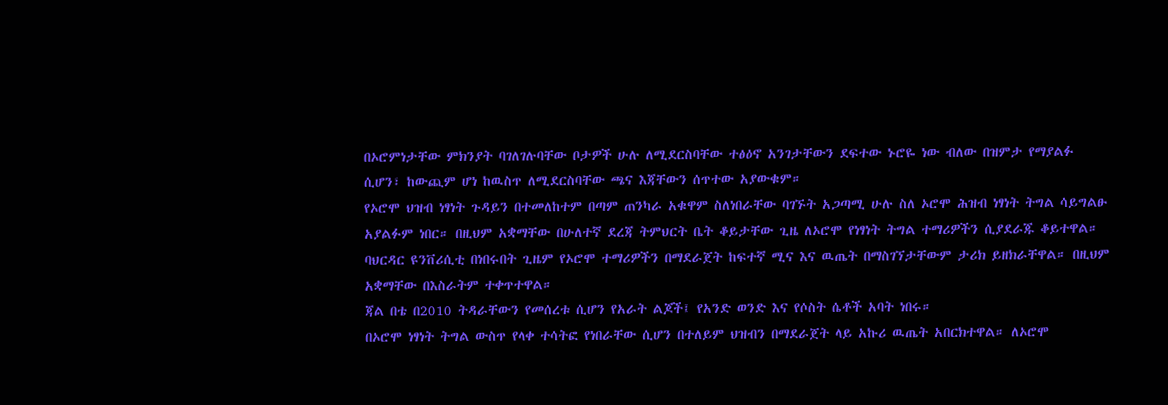በኦሮምነታቸው ምክንያት ባገለገሉባቸው ቦታዎች ሁሉ ለሚደርስባቸው ተፅዕኖ አንገታቸውን ደፍተው ኑሮዬ ነው ብለው በዝምታ የማያልፉ ሲሆን፣ ከውጪም ሆነ ከዉስጥ ለሚደርስባቸው ጫና እጃቸውን ሰጥተው አያውቁም።
የኦሮሞ ህዝብ ነፃነት ጉዳይን በተመለከተም በጣም ጠንካራ አቁዋም ስለነበራቸው ባገኙት አጋጣሚ ሁሉ ስለ ኦሮሞ ሕዝብ ነፃነት ትግል ሳይግልፁ አያልፉም ነበር። በዚህም አቋማቸው በሁለተኛ ደረጃ ትምህርት ቤት ቆይታቸው ጊዜ ለኦሮሞ የነፃነት ትግል ተማሪዎችን ሲያደራጁ ቆይተዋል። ባህርዳር ዩንቨሪሲቲ በነበሩበት ጊዜም የኦሮሞ ተማሪዎችን በማደራጀት ከፍተኛ ሚና እና ዉጤት በማስገኘታቸውም ታሪክ ይዘክራቸዋል። በዚህም አቋማቸው በእስራትም ተቀጥተዋል።
ጃል በቴ በ2010 ትዳራቸውን የመሰረቱ ሲሆን የአራት ልጆች፤ የአንድ ወንድ እና የሶስት ሴቶች አባት ነበሩ።
በኦሮሞ ነፃነት ትግል ውስጥ የላቀ ተሳትፎ የነበራቸው ሲሆን በተለይም ህዝብን በማደራጀት ላይ አኩሪ ዉጤት አበርክተዋል። ለኦሮሞ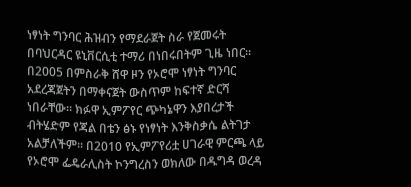ነፃነት ግንባር ሕዝብን የማደራጀት ስራ የጀመሩት በባህርዳር ዩኒቨርሲቲ ተማሪ በነበሩበትም ጊዜ ነበር። በ2005 በምስራቅ ሸዋ ዞን የኦሮሞ ነፃነት ግንባር አደረጃጀትን በማቀናጀት ውስጥም ከፍተኛ ድርሻ ነበራቸው። ክፉዋ ኢምፖየር ጭካኔዋን እያበረታች ብትሄድም የጃል በቴን ፅኑ የነፃነት እንቅስቃሴ ልትገታ አልቻለችም። በ2010 የኢምፖየሪቷ ሀገራዊ ምርጫ ላይ የኦሮሞ ፌዴራሊስት ኮንግረስን ወክለው በዱግዳ ወረዳ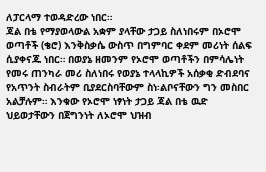ለፓርላማ ተወዳድረው ነበር።
ጃል በቴ የማያወላውል አቋም ያላቸው ታጋይ ስለነበሩም በኦሮሞ ወጣቶች (ቄሮ) እንቅስቃሴ ውስጥ በግምባር ቀደም መሪነት ሰልፍ ሲያቀናጁ ነበር። በወያኔ ዘመንም የኦሮሞ ወጣቶችን በምሳሌነት የመሩ ጠንካራ መሪ ስለነበሩ የወያኔ ተላላኪዎች አሰቃቂ ድብደባና የአጥንት ስብራትም ቢያደርስባቸውም ስነ፡ልቦናቸውን ግን መስበር አልቻሉም። እንቁው የኦሮሞ ነፃነት ታጋይ ጃል በቴ ዉድ ህይወታቸውን በጀግንነት ለኦሮሞ ህዝብ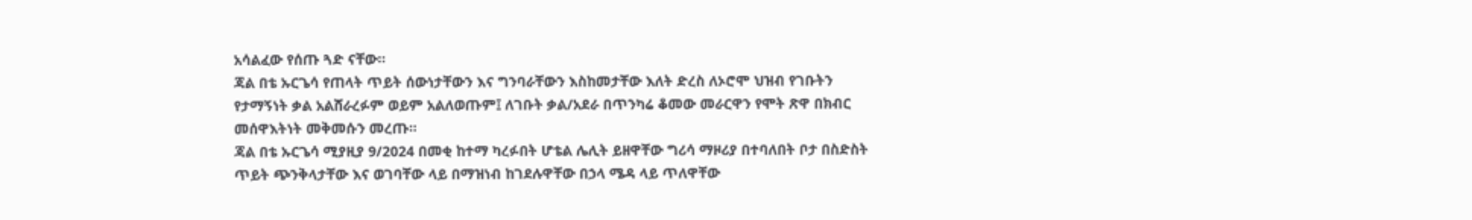አሳልፈው የሰጡ ጓድ ናቸው።
ጃል በቴ ኡርጌሳ የጠላት ጥይት ሰውነታቸውን እና ግንባራቸውን እስከመታቸው እለት ድረስ ለኦሮሞ ህዝብ የገቡትን የታማኝነት ቃል አልሸራረፉም ወይም አልለወጡም፤ ለገቡት ቃል/አደራ በጥንካሬ ቆመው መራርዋን የሞት ጽዋ በክብር መሰዋእትነት መቅመሱን መረጡ።
ጃል በቴ ኡርጌሳ ሚያዚያ 9/2024 በመቂ ከተማ ካረፉበት ሆቴል ሌሊት ይዘዋቸው ግሪሳ ማዞሪያ በተባለበት ቦታ በስድስት ጥይት ጭንቅላታቸው እና ወገባቸው ላይ በማዝነብ ከገደሉዋቸው በኃላ ሜዳ ላይ ጥለዋቸው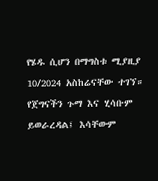የሄዱ ሲሆን በማግስቱ ሚያዚያ 10/2024 አስከሬናቸው ተገኘ።
የጀግናችን ጉማ እና ሂሳቡም ይወራረዳል፤ እሳቸውም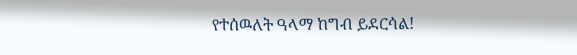የተሰዉለት ዓላማ ከግብ ይደርሳል!